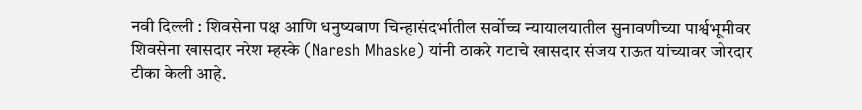नवी दिल्ली : शिवसेना पक्ष आणि धनुष्यबाण चिन्हासंदर्भातील सर्वोच्च न्यायालयातील सुनावणीच्या पार्श्वभूमीवर शिवसेना खासदार नरेश म्हस्के (Naresh Mhaske) यांनी ठाकरे गटाचे खासदार संजय राऊत यांच्यावर जोरदार टीका केली आहे.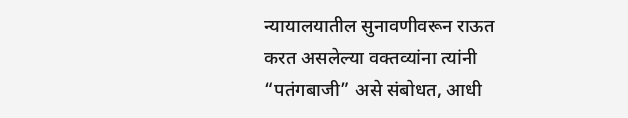न्यायालयातील सुनावणीवरून राऊत करत असलेल्या वक्तव्यांना त्यांनी “पतंगबाजी” असे संबोधत, आधी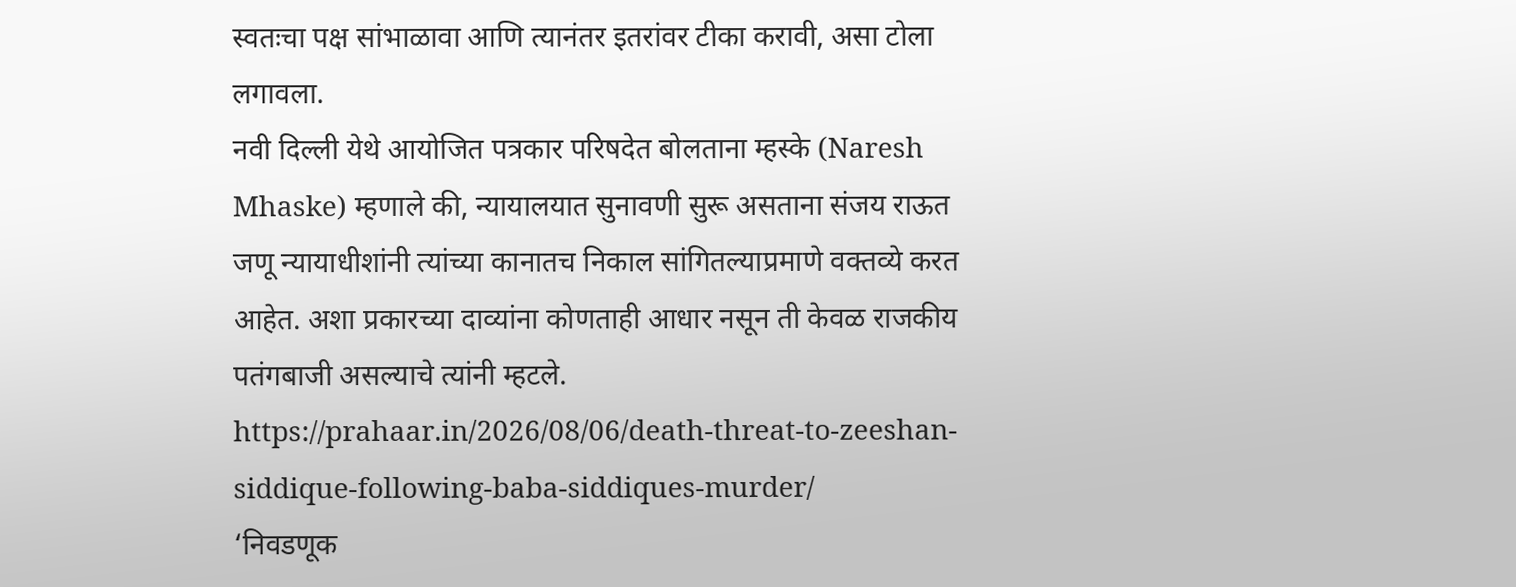स्वतःचा पक्ष सांभाळावा आणि त्यानंतर इतरांवर टीका करावी, असा टोला लगावला.
नवी दिल्ली येथे आयोजित पत्रकार परिषदेत बोलताना म्हस्के (Naresh Mhaske) म्हणाले की, न्यायालयात सुनावणी सुरू असताना संजय राऊत जणू न्यायाधीशांनी त्यांच्या कानातच निकाल सांगितल्याप्रमाणे वक्तव्ये करत आहेत. अशा प्रकारच्या दाव्यांना कोणताही आधार नसून ती केवळ राजकीय पतंगबाजी असल्याचे त्यांनी म्हटले.
https://prahaar.in/2026/08/06/death-threat-to-zeeshan-siddique-following-baba-siddiques-murder/
‘निवडणूक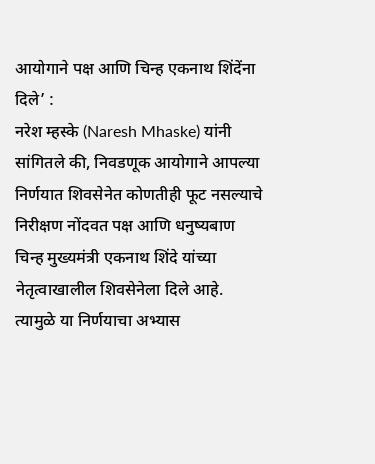आयोगाने पक्ष आणि चिन्ह एकनाथ शिंदेंना दिले’ :
नरेश म्हस्के (Naresh Mhaske) यांनी सांगितले की, निवडणूक आयोगाने आपल्या निर्णयात शिवसेनेत कोणतीही फूट नसल्याचे निरीक्षण नोंदवत पक्ष आणि धनुष्यबाण चिन्ह मुख्यमंत्री एकनाथ शिंदे यांच्या नेतृत्वाखालील शिवसेनेला दिले आहे. त्यामुळे या निर्णयाचा अभ्यास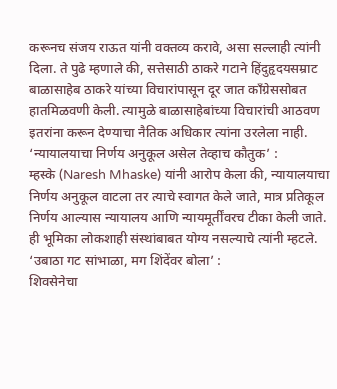करूनच संजय राऊत यांनी वक्तव्य करावे, असा सल्लाही त्यांनी दिला. ते पुढे म्हणाले की, सत्तेसाठी ठाकरे गटाने हिंदुहृदयसम्राट बाळासाहेब ठाकरे यांच्या विचारांपासून दूर जात काँग्रेससोबत हातमिळवणी केली. त्यामुळे बाळासाहेबांच्या विचारांची आठवण इतरांना करून देण्याचा नैतिक अधिकार त्यांना उरलेला नाही.
‘न्यायालयाचा निर्णय अनुकूल असेल तेव्हाच कौतुक’ :
म्हस्के (Naresh Mhaske) यांनी आरोप केला की, न्यायालयाचा निर्णय अनुकूल वाटला तर त्याचे स्वागत केले जाते, मात्र प्रतिकूल निर्णय आल्यास न्यायालय आणि न्यायमूर्तींवरच टीका केली जाते. ही भूमिका लोकशाही संस्थांबाबत योग्य नसल्याचे त्यांनी म्हटले.
‘उबाठा गट सांभाळा, मग शिंदेंवर बोला’ :
शिवसेनेचा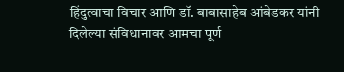हिंदुत्वाचा विचार आणि डॉ. बाबासाहेब आंबेडकर यांनी दिलेल्या संविधानावर आमचा पूर्ण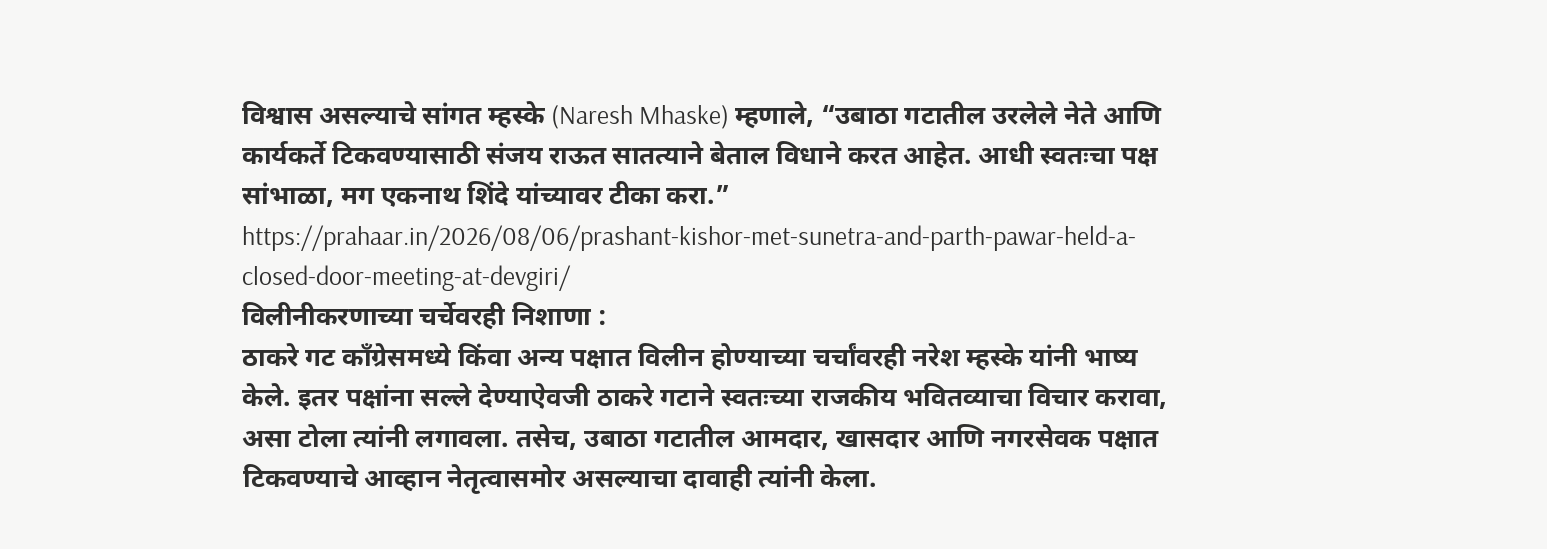विश्वास असल्याचे सांगत म्हस्के (Naresh Mhaske) म्हणाले, “उबाठा गटातील उरलेले नेते आणि कार्यकर्ते टिकवण्यासाठी संजय राऊत सातत्याने बेताल विधाने करत आहेत. आधी स्वतःचा पक्ष सांभाळा, मग एकनाथ शिंदे यांच्यावर टीका करा.”
https://prahaar.in/2026/08/06/prashant-kishor-met-sunetra-and-parth-pawar-held-a-closed-door-meeting-at-devgiri/
विलीनीकरणाच्या चर्चेवरही निशाणा :
ठाकरे गट काँग्रेसमध्ये किंवा अन्य पक्षात विलीन होण्याच्या चर्चांवरही नरेश म्हस्के यांनी भाष्य केले. इतर पक्षांना सल्ले देण्याऐवजी ठाकरे गटाने स्वतःच्या राजकीय भवितव्याचा विचार करावा, असा टोला त्यांनी लगावला. तसेच, उबाठा गटातील आमदार, खासदार आणि नगरसेवक पक्षात टिकवण्याचे आव्हान नेतृत्वासमोर असल्याचा दावाही त्यांनी केला.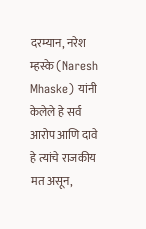दरम्यान, नरेश म्हस्के (Naresh Mhaske) यांनी केलेले हे सर्व आरोप आणि दावे हे त्यांचे राजकीय मत असून,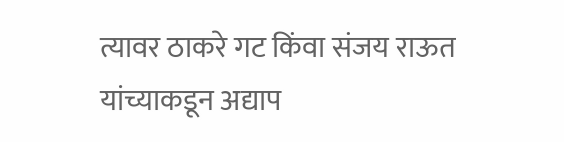त्यावर ठाकरे गट किंवा संजय राऊत यांच्याकडून अद्याप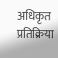अधिकृत प्रतिक्रिया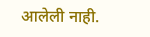आलेली नाही.